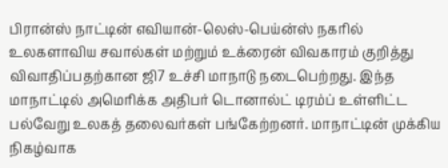பிரான்ஸ் நாட்டின் எவியான்-லெஸ்-பெய்ன்ஸ் நகரில் உலகளாவிய சவால்கள் மற்றும் உக்ரைன் விவகாரம் குறித்து விவாதிப்பதற்கான ஜி7 உச்சி மாநாடு நடைபெற்றது. இந்த மாநாட்டில் அமெரிக்க அதிபர் டொனால்ட் டிரம்ப் உள்ளிட்ட பல்வேறு உலகத் தலைவர்கள் பங்கேற்றனர். மாநாட்டின் முக்கிய நிகழ்வாக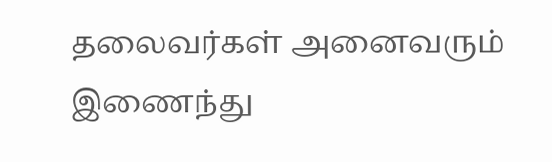தலைவர்கள் அனைவரும் இணைந்து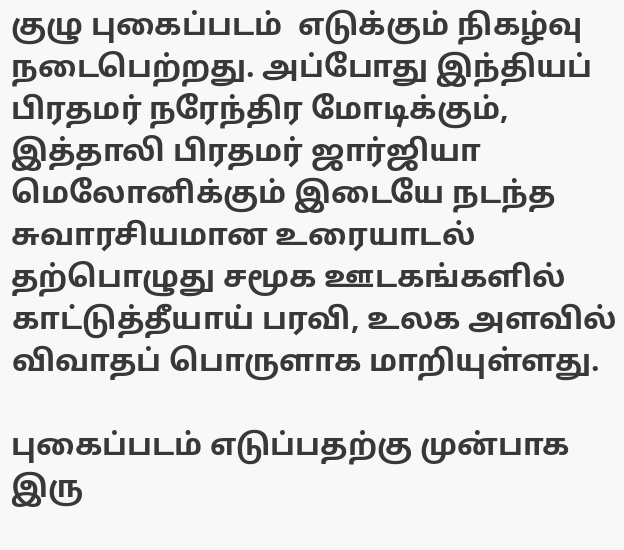குழு புகைப்படம்  எடுக்கும் நிகழ்வு நடைபெற்றது. அப்போது இந்தியப் பிரதமர் நரேந்திர மோடிக்கும், இத்தாலி பிரதமர் ஜார்ஜியா மெலோனிக்கும் இடையே நடந்த சுவாரசியமான உரையாடல் தற்பொழுது சமூக ஊடகங்களில் காட்டுத்தீயாய் பரவி, உலக அளவில் விவாதப் பொருளாக மாறியுள்ளது.

புகைப்படம் எடுப்பதற்கு முன்பாக இரு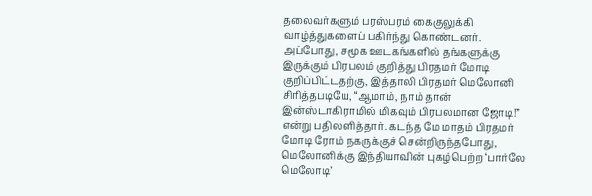தலைவர்களும் பரஸ்பரம் கைகுலுக்கி வாழ்த்துகளைப் பகிர்ந்து கொண்டனர். அப்போது, சமூக ஊடகங்களில் தங்களுக்கு இருக்கும் பிரபலம் குறித்து பிரதமர் மோடி குறிப்பிட்டதற்கு, இத்தாலி பிரதமர் மெலோனி சிரித்தபடியே, “ஆமாம், நாம் தான் இன்ஸ்டாகிராமில் மிகவும் பிரபலமான ஜோடி!” என்று பதிலளித்தார். கடந்த மே மாதம் பிரதமர் மோடி ரோம் நகருக்குச் சென்றிருந்தபோது, மெலோனிக்கு இந்தியாவின் புகழ்பெற்ற ‘பார்லே மெலோடி’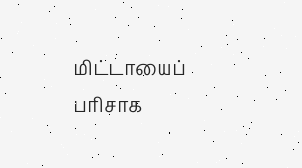மிட்டாயைப் பரிசாக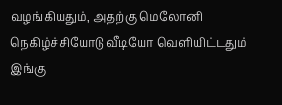வழங்கியதும், அதற்கு மெலோனி நெகிழ்ச்சியோடு வீடியோ வெளியிட்டதும் இங்கு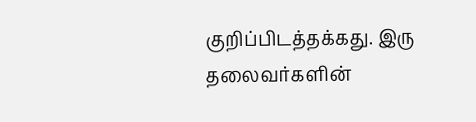குறிப்பிடத்தக்கது. இரு தலைவர்களின்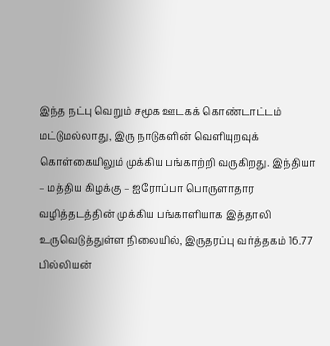இந்த நட்பு வெறும் சமூக ஊடகக் கொண்டாட்டம் மட்டுமல்லாது, இரு நாடுகளின் வெளியுறவுக் கொள்கையிலும் முக்கிய பங்காற்றி வருகிறது. இந்தியா – மத்திய கிழக்கு – ஐரோப்பா பொருளாதார வழித்தடத்தின் முக்கிய பங்காளியாக இத்தாலி உருவெடுத்துள்ள நிலையில், இருதரப்பு வர்த்தகம் 16.77 பில்லியன்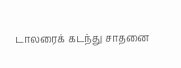டாலரைக் கடந்து சாதனை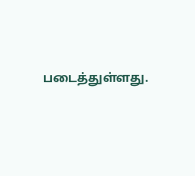படைத்துள்ளது.